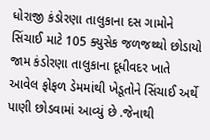ધોરાજી કંડોરણા તાલુકાના દસ ગામોને સિંચાઈ માટે 105 ક્યુસેક જળજથ્થો છોડાયો
જામ કંડોરણા તાલુકાના દૂધીવદર ખાતે આવેલ ફોફળ ડેમમાંથી ખેડૂતોને સિંચાઈ અર્થે પાણી છોડવામાં આવ્યું છે .જેનાથી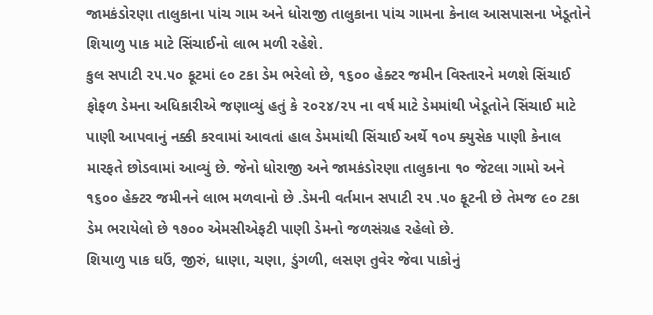જામકંડોરણા તાલુકાના પાંચ ગામ અને ધોરાજી તાલુકાના પાંચ ગામના કેનાલ આસપાસના ખેડૂતોને શિયાળુ પાક માટે સિંચાઈનો લાભ મળી રહેશે.
કુલ સપાટી ૨૫.૫૦ ફૂટમાં ૯૦ ટકા ડેમ ભરેલો છે, ૧૬૦૦ હેક્ટર જમીન વિસ્તારને મળશે સિંચાઈ
ફોફળ ડેમના અધિકારીએ જણાવ્યું હતું કે ૨૦૨૪/૨૫ ના વર્ષ માટે ડેમમાંથી ખેડૂતોને સિંચાઈ માટે પાણી આપવાનું નક્કી કરવામાં આવતાં હાલ ડેમમાંથી સિંચાઈ અર્થે ૧૦૫ ક્યુસેક પાણી કેનાલ મારફતે છોડવામાં આવ્યું છે. જેનો ધોરાજી અને જામકંડોરણા તાલુકાના ૧૦ જેટલા ગામો અને ૧૬૦૦ હેક્ટર જમીનને લાભ મળવાનો છે .ડેમની વર્તમાન સપાટી ૨૫ .૫૦ ફૂટની છે તેમજ ૯૦ ટકા ડેમ ભરાયેલો છે ૧૭૦૦ એમસીએફટી પાણી ડેમનો જળસંગ્રહ રહેલો છે.
શિયાળુ પાક ઘઉં, જીરું, ધાણા, ચણા, ડુંગળી, લસણ તુવેર જેવા પાકોનું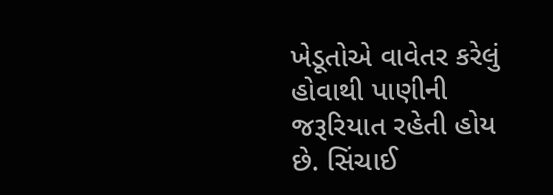ખેડૂતોએ વાવેતર કરેલું હોવાથી પાણીની જરૂરિયાત રહેતી હોય છે. સિંચાઈ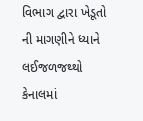વિભાગ દ્વારા ખેડૂતો ની માગણીને ધ્યાને લઈજળજથ્થો કેનાલમાં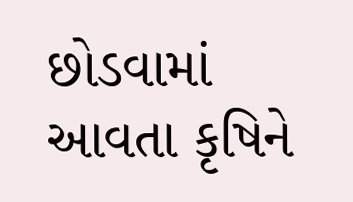છોડવામાં આવતા કૃષિને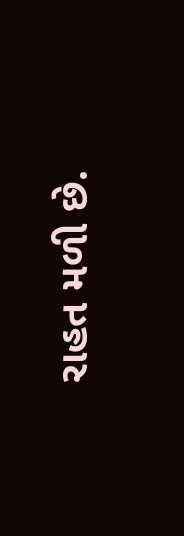રાહત મળી છે.